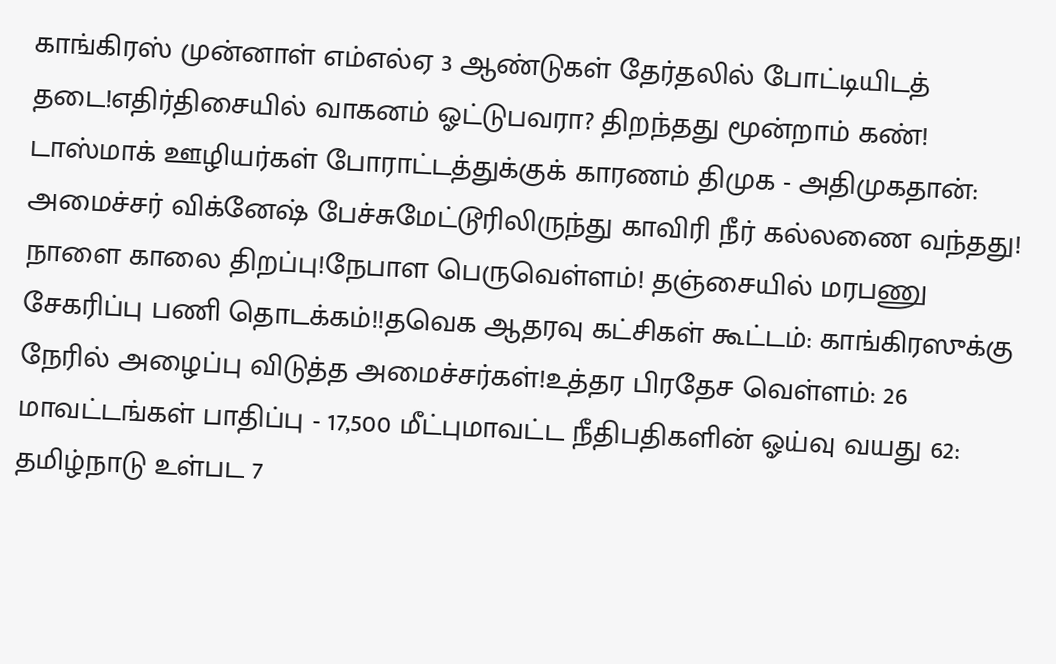காங்கிரஸ் முன்னாள் எம்எல்ஏ 3 ஆண்டுகள் தேர்தலில் போட்டியிடத் தடை!எதிர்திசையில் வாகனம் ஓட்டுபவரா? திறந்தது மூன்றாம் கண்! டாஸ்மாக் ஊழியர்கள் போராட்டத்துக்குக் காரணம் திமுக - அதிமுகதான்: அமைச்சர் விக்னேஷ் பேச்சுமேட்டூரிலிருந்து காவிரி நீர் கல்லணை வந்தது! நாளை காலை திறப்பு!நேபாள பெருவெள்ளம்! தஞ்சையில் மரபணு சேகரிப்பு பணி தொடக்கம்!!தவெக ஆதரவு கட்சிகள் கூட்டம்: காங்கிரஸுக்கு நேரில் அழைப்பு விடுத்த அமைச்சர்கள்!உத்தர பிரதேச வெள்ளம்: 26 மாவட்டங்கள் பாதிப்பு - 17,500 மீட்புமாவட்ட நீதிபதிகளின் ஓய்வு வயது 62: தமிழ்நாடு உள்பட 7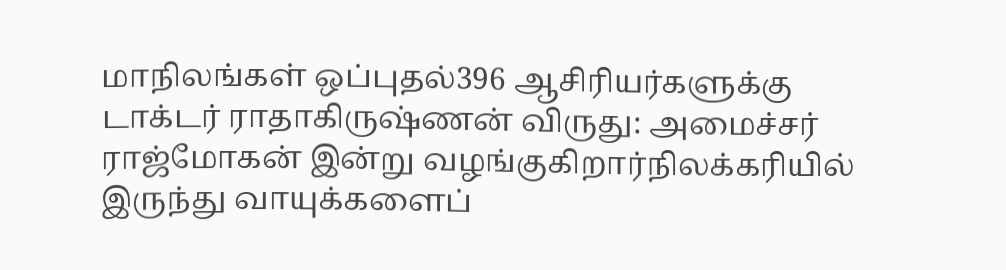மாநிலங்கள் ஒப்புதல்396 ஆசிரியர்களுக்கு டாக்டர் ராதாகிருஷ்ணன் விருது: அமைச்சர் ராஜ்மோகன் இன்று வழங்குகிறார்நிலக்கரியில் இருந்து வாயுக்களைப்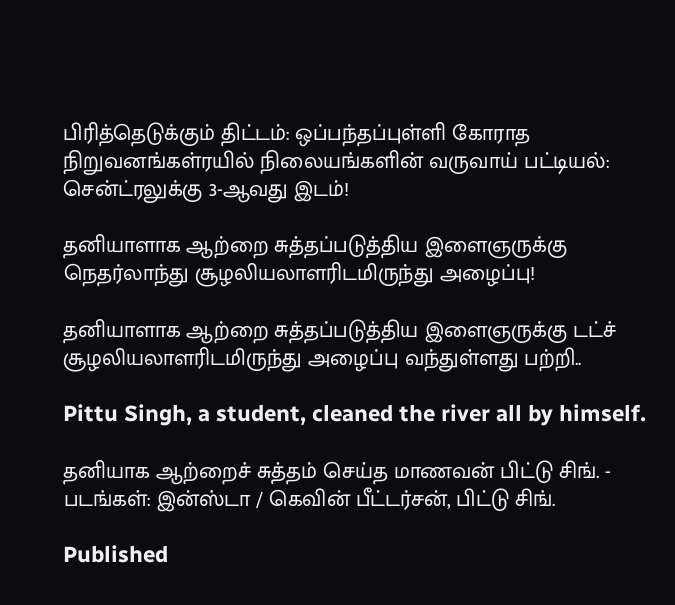பிரித்தெடுக்கும் திட்டம்: ஒப்பந்தப்புள்ளி கோராத நிறுவனங்கள்ரயில் நிலையங்களின் வருவாய் பட்டியல்: சென்ட்ரலுக்கு 3-ஆவது இடம்!

தனியாளாக ஆற்றை சுத்தப்படுத்திய இளைஞருக்கு நெதர்லாந்து சூழலியலாளரிடமிருந்து அழைப்பு!

தனியாளாக ஆற்றை சுத்தப்படுத்திய இளைஞருக்கு டட்ச் சூழலியலாளரிடமிருந்து அழைப்பு வந்துள்ளது பற்றி..

Pittu Singh, a student, cleaned the river all by himself.

தனியாக ஆற்றைச் சுத்தம் செய்த மாணவன் பிட்டு சிங். - படங்கள்: இன்ஸ்டா / கெவின் பீட்டர்சன், பிட்டு சிங்.

Published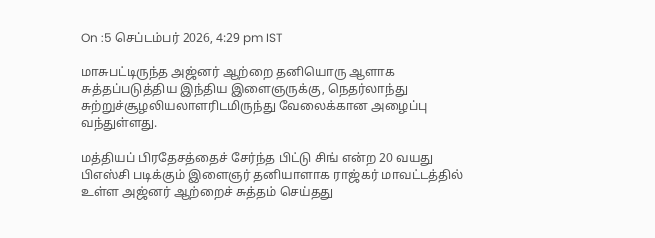On :5 செப்டம்பர் 2026, 4:29 pm IST

மாசுபட்டிருந்த அஜ்னர் ஆற்றை தனியொரு ஆளாக சுத்தப்படுத்திய இந்திய இளைஞருக்கு, நெதர்லாந்து சுற்றுச்சூழலியலாளரிடமிருந்து வேலைக்கான அழைப்பு வந்துள்ளது.

மத்தியப் பிரதேசத்தைச் சேர்ந்த பிட்டு சிங் என்ற 20 வயது பிஎஸ்சி படிக்கும் இளைஞர் தனியாளாக ராஜ்கர் மாவட்டத்தில் உள்ள அஜ்னர் ஆற்றைச் சுத்தம் செய்தது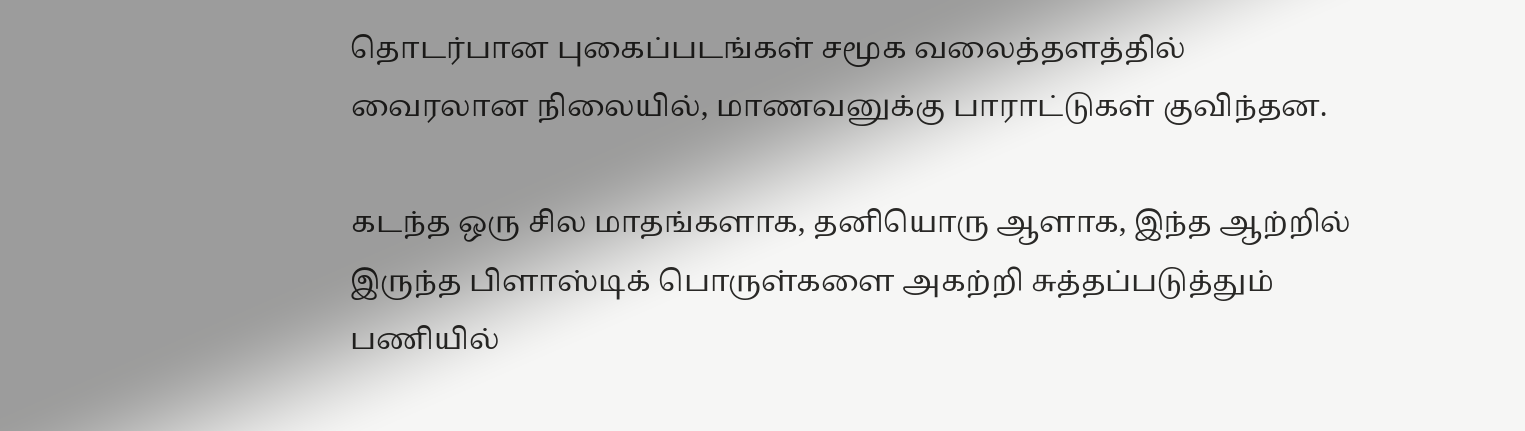தொடர்பான புகைப்படங்கள் சமூக வலைத்தளத்தில் வைரலான நிலையில், மாணவனுக்கு பாராட்டுகள் குவிந்தன.

கடந்த ஒரு சில மாதங்களாக, தனியொரு ஆளாக, இந்த ஆற்றில் இருந்த பிளாஸ்டிக் பொருள்களை அகற்றி சுத்தப்படுத்தும் பணியில்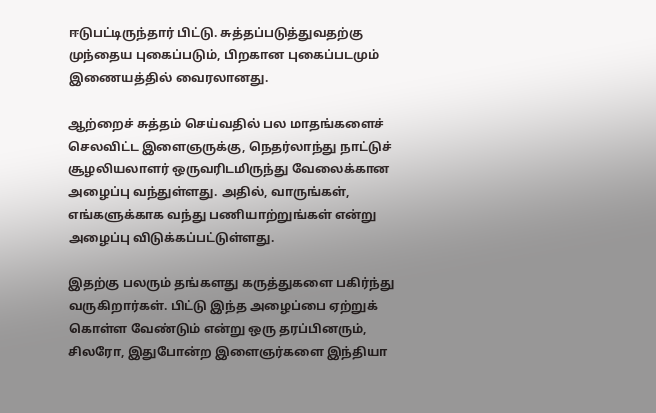ஈடுபட்டிருந்தார் பிட்டு. சுத்தப்படுத்துவதற்கு முந்தைய புகைப்படும், பிறகான புகைப்படமும் இணையத்தில் வைரலானது.

ஆற்றைச் சுத்தம் செய்வதில் பல மாதங்களைச் செலவிட்ட இளைஞருக்கு, நெதர்லாந்து நாட்டுச் சூழலியலாளர் ஒருவரிடமிருந்து வேலைக்கான அழைப்பு வந்துள்ளது. அதில், வாருங்கள், எங்களுக்காக வந்து பணியாற்றுங்கள் என்று அழைப்பு விடுக்கப்பட்டுள்ளது.

இதற்கு பலரும் தங்களது கருத்துகளை பகிர்ந்து வருகிறார்கள். பிட்டு இந்த அழைப்பை ஏற்றுக் கொள்ள வேண்டும் என்று ஒரு தரப்பினரும், சிலரோ, இதுபோன்ற இளைஞர்களை இந்தியா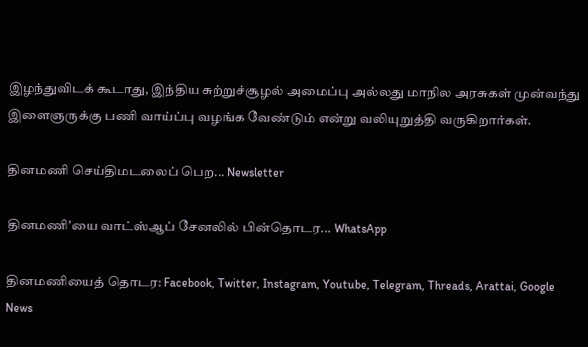இழந்துவிடக் கூடாது, இந்திய சுற்றுச்சூழல் அமைப்பு அல்லது மாநில அரசுகள் முன்வந்து இளைஞருக்கு பணி வாய்ப்பு வழங்க வேண்டும் என்று வலியுறுத்தி வருகிறார்கள்.

தினமணி செய்திமடலைப் பெற... Newsletter

தினமணி'யை வாட்ஸ்ஆப் சேனலில் பின்தொடர... WhatsApp

தினமணியைத் தொடர: Facebook, Twitter, Instagram, Youtube, Telegram, Threads, Arattai, Google News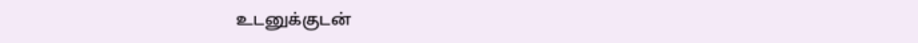உடனுக்குடன்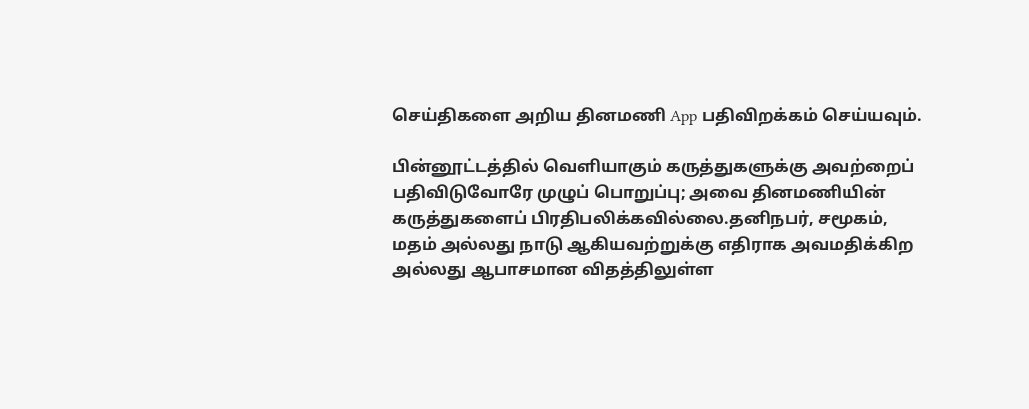செய்திகளை அறிய தினமணி App பதிவிறக்கம் செய்யவும்.

பின்னூட்டத்தில் வெளியாகும் கருத்துகளுக்கு அவற்றைப் பதிவிடுவோரே முழுப் பொறுப்பு; அவை தினமணியின் கருத்துகளைப் பிரதிபலிக்கவில்லை.தனிநபர், சமூகம், மதம் அல்லது நாடு ஆகியவற்றுக்கு எதிராக அவமதிக்கிற அல்லது ஆபாசமான விதத்திலுள்ள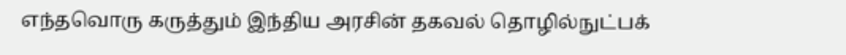எந்தவொரு கருத்தும் இந்திய அரசின் தகவல் தொழில்நுட்பக்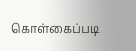கொள்கைப்படி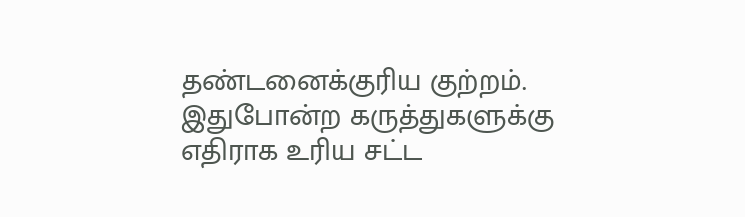தண்டனைக்குரிய குற்றம். இதுபோன்ற கருத்துகளுக்கு எதிராக உரிய சட்ட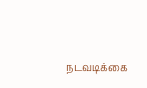நடவடிக்கை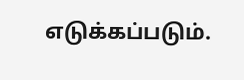எடுக்கப்படும்.